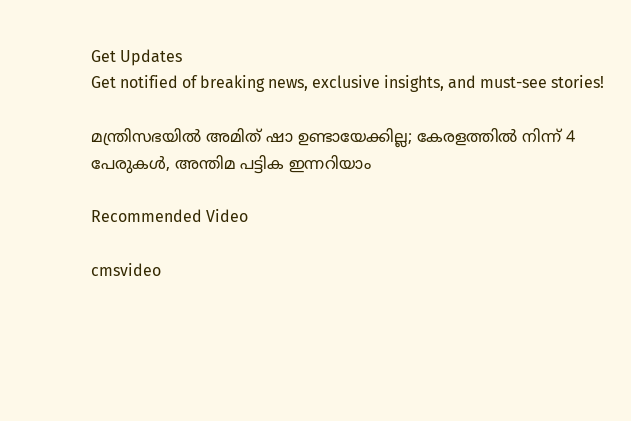Get Updates
Get notified of breaking news, exclusive insights, and must-see stories!

മന്ത്രിസഭയില്‍ അമിത് ഷാ ഉണ്ടായേക്കില്ല; കേരളത്തില്‍ നിന്ന് 4 പേരുകള്‍, അന്തിമ പട്ടിക ഇന്നറിയാം

Recommended Video

cmsvideo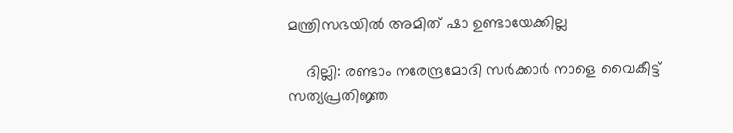മന്ത്രിസഭയില്‍ അമിത് ഷാ ഉണ്ടായേക്കില്ല

    ദില്ലി: രണ്ടാം നരേന്ദ്രമോദി സര്‍ക്കാര്‍ നാളെ വൈകീട്ട് സത്യപ്രതിജ്ഞ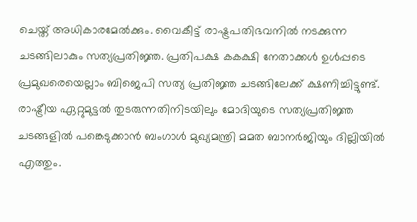ചെയ്ത് അധികാരമേല്‍ക്കും. വൈകീട്ട് രാഷ്ട്രപതിഭവനില്‍ നടക്കുന്ന ചടങ്ങിലാകും സത്യപ്രതിജ്ഞ. പ്രതിപക്ഷ കകക്ഷി നേതാക്കള്‍ ഉള്‍പ്പടെ പ്രമുഖരെയെല്ലാം ബിജെപി സത്യ പ്രതിജ്ഞ ചടങ്ങിലേക്ക് ക്ഷണിച്ചിട്ടുണ്ട്. രാഷ്ട്രീയ ഏറ്റുമുട്ടല്‍ തുടരുന്നതിനിടയിലും മോദിയുടെ സത്യപ്രതിജ്ഞ ചടങ്ങളില്‍ പങ്കെടുക്കാന്‍ ബംഗാള്‍ മുഖ്യമന്ത്രി മമത ബാനര്‍ജിയും ദില്ലിയില്‍ എത്തും.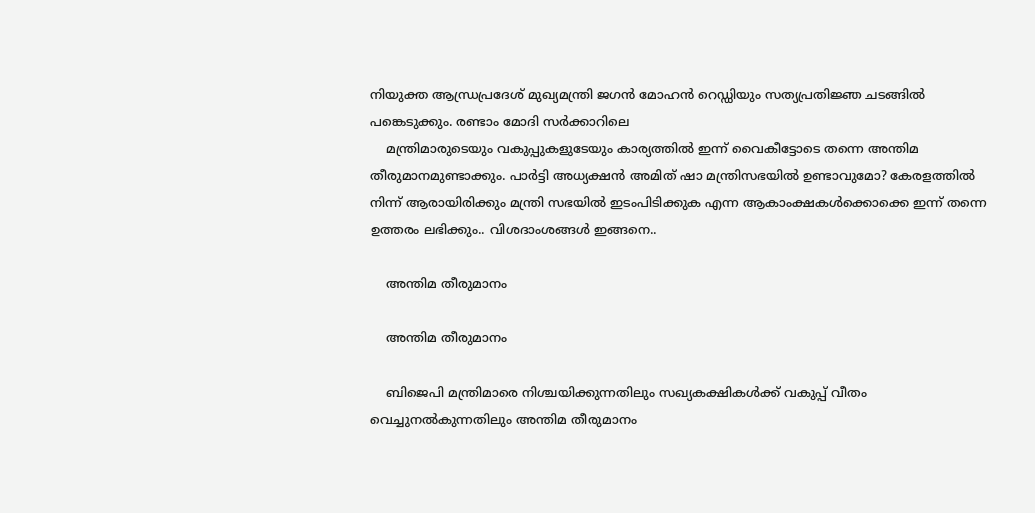നിയുക്ത ആന്ധ്രപ്രദേശ് മുഖ്യമന്ത്രി ജഗന്‍ മോഹന്‍ റെഡ്ഡിയും സത്യപ്രതിജ്ഞ ചടങ്ങില്‍ പങ്കെടുക്കും. രണ്ടാം മോദി സര്‍ക്കാറിലെ
    മന്ത്രിമാരുടെയും വകുപ്പുകളുടേയും കാര്യത്തില്‍ ഇന്ന് വൈകീട്ടോടെ തന്നെ അന്തിമ തീരുമാനമുണ്ടാക്കും. പാര്‍ട്ടി അധ്യക്ഷന്‍ അമിത് ഷാ മന്ത്രിസഭയില്‍ ഉണ്ടാവുമോ? കേരളത്തില്‍ നിന്ന് ആരായിരിക്കും മന്ത്രി സഭയില്‍ ഇടംപിടിക്കുക എന്ന ആകാംക്ഷകള്‍ക്കൊക്കെ ഇന്ന് തന്നെ ഉത്തരം ലഭിക്കും.. വിശദാംശങ്ങള്‍ ഇങ്ങനെ..

    അന്തിമ തീരുമാനം

    അന്തിമ തീരുമാനം

    ബിജെപി മന്ത്രിമാരെ നിശ്ചയിക്കുന്നതിലും സഖ്യകക്ഷികള്‍ക്ക് വകുപ്പ് വീതം വെച്ചുനല്‍കുന്നതിലും അന്തിമ തീരുമാനം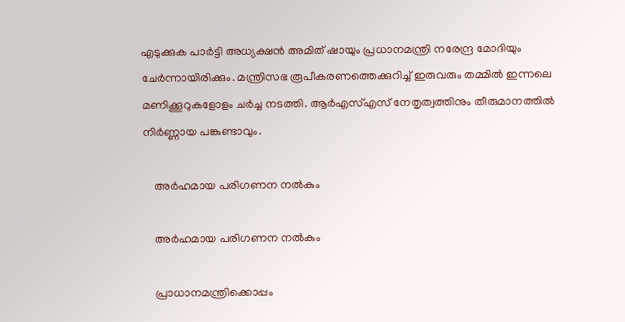എടുക്കുക പാര്‍ട്ടി അധ്യക്ഷന്‍ അമിത് ഷായും പ്രധാനമന്ത്രി നരേന്ദ്ര മോദിയും ചേര്‍ന്നായിരിക്കും. മന്ത്രിസഭ രൂപീകരണത്തെക്കുറിച്ച് ഇരുവരും തമ്മില്‍ ഇന്നലെ മണിക്കൂറുകളോളം ചര്‍ച്ച നടത്തി. ആര്‍എസ്എസ് നേതൃത്വത്തിനും തീരുമാനത്തില്‍ നിര്‍ണ്ണായ പങ്കുണ്ടാവും.

    അര്‍ഹമായ പരിഗണന നല്‍കും

    അര്‍ഹമായ പരിഗണന നല്‍കും

    പ്രാധാനമന്ത്രിക്കൊപ്പം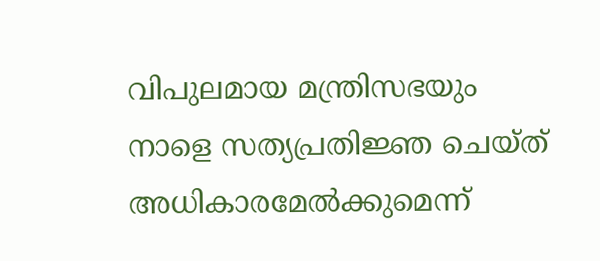വിപുലമായ മന്ത്രിസഭയും നാളെ സത്യപ്രതിജ്ഞ ചെയ്ത് അധികാരമേല്‍ക്കുമെന്ന്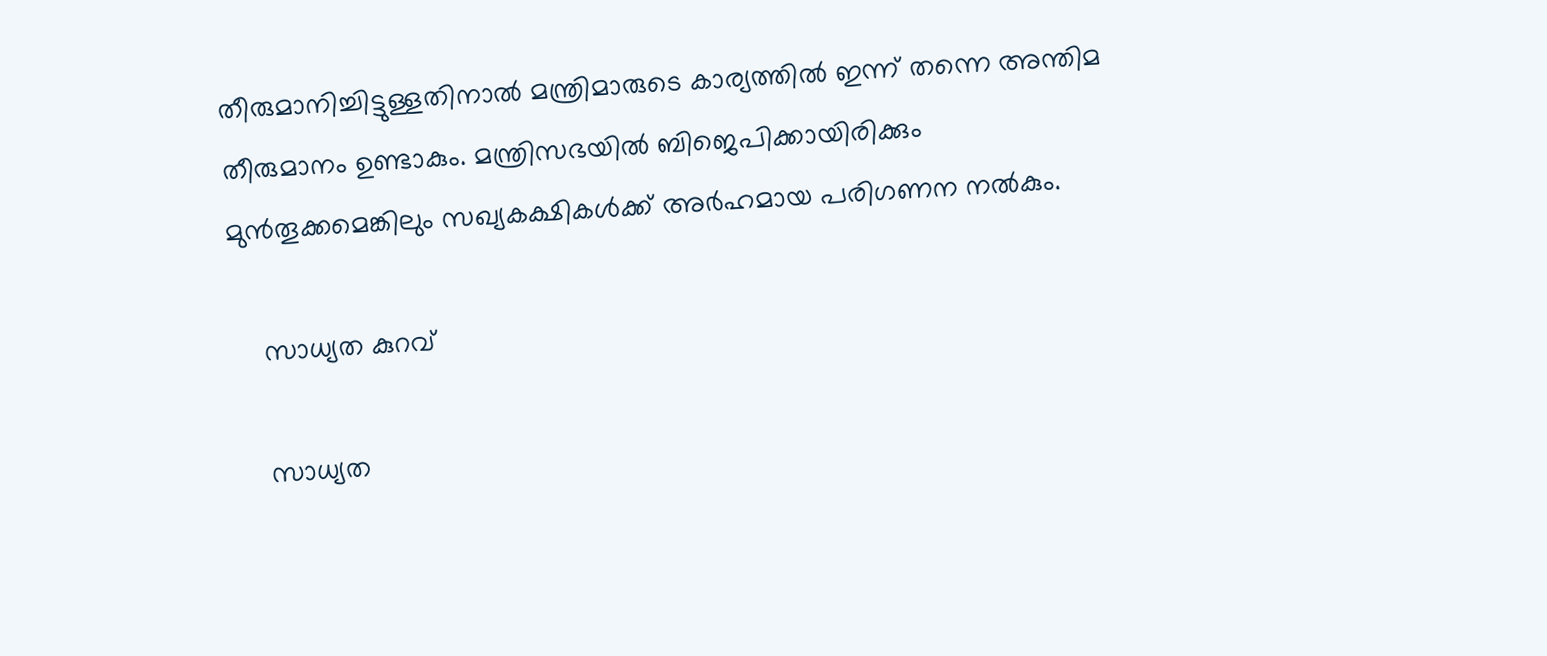തീരുമാനിച്ചിട്ടുള്ളതിനാല്‍ മന്ത്രിമാരുടെ കാര്യത്തില്‍ ഇന്ന് തന്നെ അന്തിമ തീരുമാനം ഉണ്ടാകും. മന്ത്രിസഭയില്‍ ബിജെപിക്കായിരിക്കും മുന്‍തൂക്കമെങ്കിലും സഖ്യകക്ഷികള്‍ക്ക് അര്‍ഹമായ പരിഗണന നല്‍കും.

    സാധ്യത കുറവ്

    സാധ്യത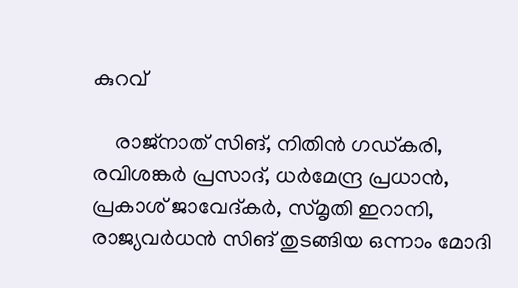കുറവ്

    രാജ്നാത് സിങ്, നിതിന്‍ ഗഡ്കരി, രവിശങ്കര്‍ പ്രസാദ്, ധര്‍മേന്ദ്ര പ്രധാന്‍, പ്രകാശ് ജാവേദ്കര്‍, സ്മൃതി ഇറാനി, രാജ്യവര്‍ധന്‍ സിങ് തുടങ്ങിയ ഒന്നാം മോദി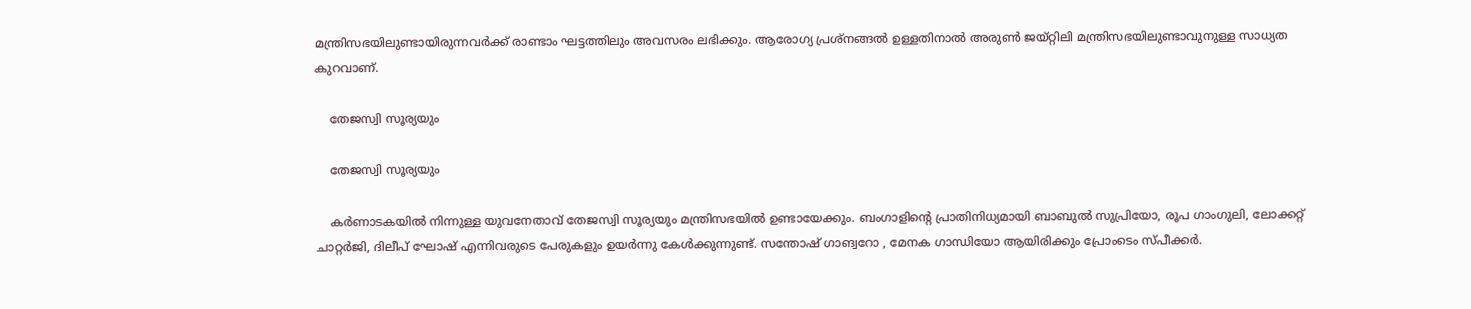മന്ത്രിസഭയിലുണ്ടായിരുന്നവര്‍ക്ക് രാണ്ടാം ഘട്ടത്തിലും അവസരം ലഭിക്കും. ആരോഗ്യ പ്രശ്നങ്ങല്‍ ഉള്ളതിനാല്‍ അരുണ്‍ ജയ്റ്റിലി മന്ത്രിസഭയിലുണ്ടാവുനുള്ള സാധ്യത കുറവാണ്.

    തേജസ്വി സൂര്യയും

    തേജസ്വി സൂര്യയും

    കര്‍ണാടകയില്‍ നിന്നുള്ള യുവനേതാവ് തേജസ്വി സൂര്യയും മന്ത്രിസഭയില്‍ ഉണ്ടായേക്കും. ബംഗാളിന്‍റെ പ്രാതിനിധ്യമായി ബാബുല്‍ സുപ്രിയോ, രൂപ ഗാംഗുലി, ലോക്കറ്റ് ചാറ്റര്‍ജി, ദിലീപ് ഘോഷ് എന്നിവരുടെ പേരുകളും ഉയര്‍ന്നു കേള്‍ക്കുന്നുണ്ട്. സന്തോഷ് ഗാങ്വറോ , മേനക ഗാന്ധിയോ ആയിരിക്കും പ്രോംടെം സ്പീക്കര്‍.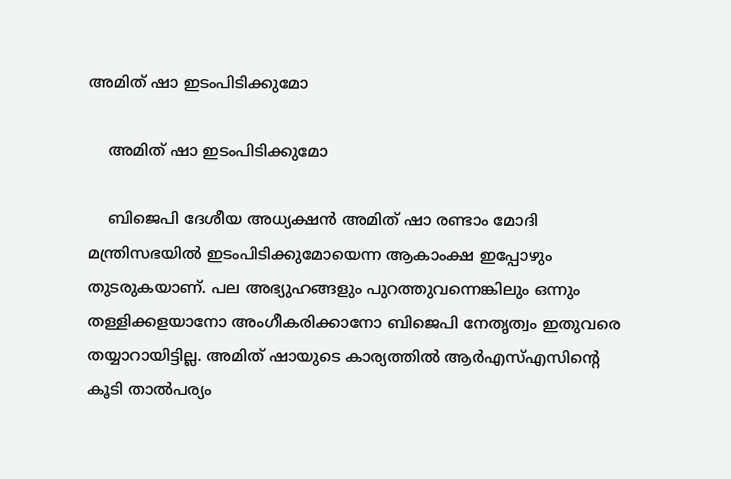അമിത് ഷാ ഇടംപിടിക്കുമോ

    അമിത് ഷാ ഇടംപിടിക്കുമോ

    ബിജെപി ദേശീയ അധ്യക്ഷന്‍ അമിത് ഷാ രണ്ടാം മോദി മന്ത്രിസഭയില്‍ ഇടംപിടിക്കുമോയെന്ന ആകാംക്ഷ ഇപ്പോഴും തുടരുകയാണ്. പല അഭ്യുഹങ്ങളും പുറത്തുവന്നെങ്കിലും ഒന്നും തള്ളിക്കളയാനോ അംഗീകരിക്കാനോ ബിജെപി നേതൃത്വം ഇതുവരെ തയ്യാറായിട്ടില്ല. അമിത് ഷായുടെ കാര്യത്തില്‍ ആര്‍എസ്എസിന്‍റെ കൂടി താല്‍പര്യം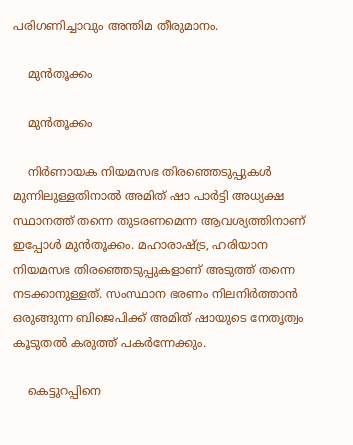പരിഗണിച്ചാവും അന്തിമ തീരുമാനം.

    മുന്‍തൂക്കം

    മുന്‍തൂക്കം

    നിര്‍ണായക നിയമസഭ തിരഞ്ഞെടുപ്പുകള്‍ മുന്നിലുള്ളതിനാല്‍ അമിത് ഷാ പാര്‍ട്ടി അധ്യക്ഷ സ്ഥാനത്ത് തന്നെ തുടരണമെന്ന ആവശ്യത്തിനാണ് ഇപ്പോള്‍ മുന്‍തൂക്കം. മഹാരാഷ്ട്ര, ഹരിയാന നിയമസഭ തിരഞ്ഞെടുപ്പുകളാണ് അടുത്ത് തന്നെ നടക്കാനുള്ളത്. സംസ്ഥാന ഭരണം നിലനിര്‍ത്താന്‍ ഒരുങ്ങുന്ന ബിജെപിക്ക് അമിത് ഷായുടെ നേതൃത്വം കൂടുതല്‍ കരുത്ത് പകര്‍ന്നേക്കും.

    കെട്ടുറപ്പിനെ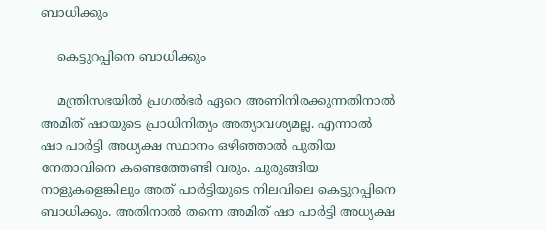ബാധിക്കും

    കെട്ടുറപ്പിനെ ബാധിക്കും

    മന്ത്രിസഭയില്‍ പ്രഗല്‍ഭര്‍ ഏറെ അണിനിരക്കുന്നതിനാല്‍ അമിത് ഷായുടെ പ്രാധിനിത്യം അത്യാവശ്യമല്ല. എന്നാല്‍ ഷാ പാര്‍ട്ടി അധ്യക്ഷ സ്ഥാനം ഒഴിഞ്ഞാല്‍ പുതിയ നേതാവിനെ കണ്ടെത്തേണ്ടി വരും. ചുരുങ്ങിയ നാളുകളെങ്കിലും അത് പാര്‍ട്ടിയുടെ നിലവിലെ കെട്ടുറപ്പിനെ ബാധിക്കും. അതിനാല്‍ തന്നെ അമിത് ഷാ പാര്‍ട്ടി അധ്യക്ഷ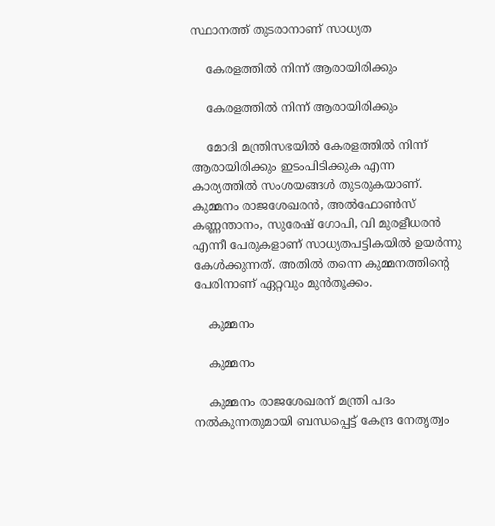സ്ഥാനത്ത് തുടരാനാണ് സാധ്യത

    കേരളത്തില്‍ നിന്ന് ആരായിരിക്കും

    കേരളത്തില്‍ നിന്ന് ആരായിരിക്കും

    മോദി മന്ത്രിസഭയില്‍ കേരളത്തില്‍ നിന്ന് ആരായിരിക്കും ഇടംപിടിക്കുക എന്ന കാര്യത്തില്‍ സംശയങ്ങള്‍ തുടരുകയാണ്. കുമ്മനം രാജശേഖരന്‍, അല്‍ഫോണ്‍സ് കണ്ണന്താനം, സുരേഷ് ഗോപി, വി മുരളീധരന്‍ എന്നീ പേരുകളാണ് സാധ്യതപട്ടികയില്‍ ഉയര്‍ന്നു കേള്‍ക്കുന്നത്. അതില്‍ തന്നെ കുമ്മനത്തിന്‍റെ പേരിനാണ് ഏറ്റവും മുന്‍തൂക്കം.

    കുമ്മനം

    കുമ്മനം

    കുമ്മനം രാജശേഖരന് മന്ത്രി പദം നൽകുന്നതുമായി ബന്ധപ്പെട്ട് കേന്ദ്ര നേതൃത്വം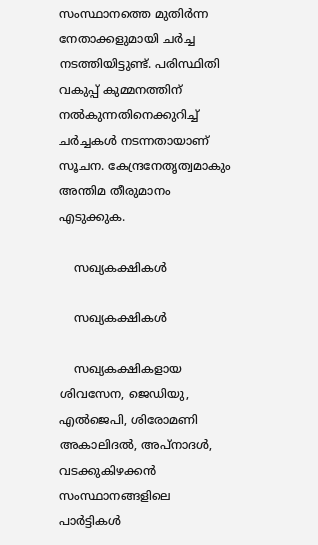സംസ്ഥാനത്തെ മുതിർന്ന നേതാക്കളുമായി ചർച്ച നടത്തിയിട്ടുണ്ട്. പരിസ്ഥിതി വകുപ്പ് കുമ്മനത്തിന് നൽകുന്നതിനെക്കുറിച്ച് ചർച്ചകൾ നടന്നതായാണ് സൂചന. കേന്ദ്രനേതൃത്വമാകും അന്തിമ തീരുമാനം എടുക്കുക.

    സഖ്യകക്ഷികള്‍

    സഖ്യകക്ഷികള്‍

    സഖ്യകക്ഷികളായ ശിവസേന, ജെഡിയു, എല്‍ജെപി, ശിരോമണി അകാലിദല്‍, അപ്നാദള്‍, വടക്കുകിഴക്കന്‍ സംസ്ഥാനങ്ങളിലെ പാര്‍ട്ടികള്‍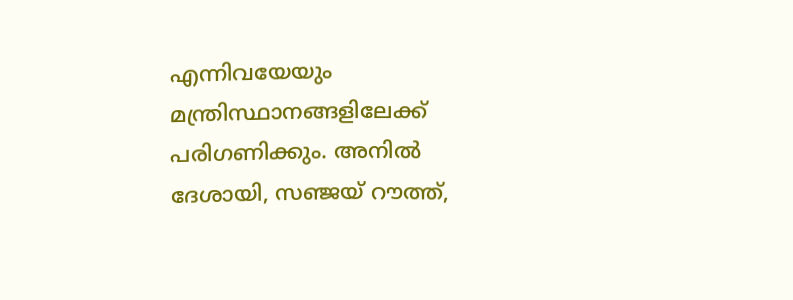എന്നിവയേയും മന്ത്രിസ്ഥാനങ്ങളിലേക്ക് പരിഗണിക്കും. അനില്‍ ദേശായി, സഞ്ജയ് റൗത്ത്,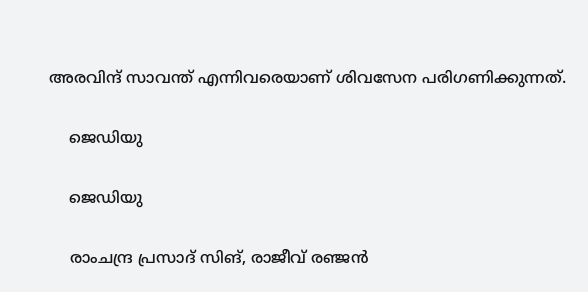അരവിന്ദ് സാവന്ത് എന്നിവരെയാണ് ശിവസേന പരിഗണിക്കുന്നത്.

    ജെഡിയു

    ജെഡിയു

    രാംചന്ദ്ര പ്രസാദ് സിങ്, രാജീവ് രഞ്ജന്‍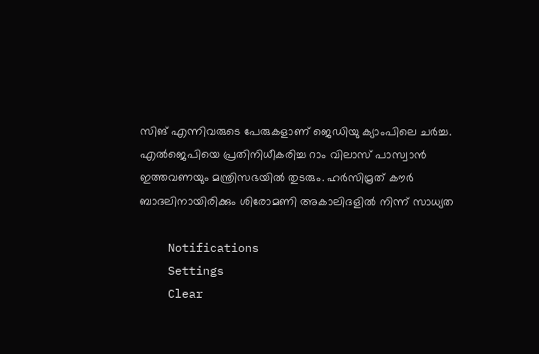സിങ് എന്നിവരുടെ പേരുകളാണ് ജെഡിയു ക്യാംപിലെ ചര്‍ച്ച. എല്‍ജെപിയെ പ്രതിനിധീകരിച്ച റാം വിലാസ് പാസ്വാന്‍ ഇത്തവണയും മന്ത്രിസഭയില്‍ തുടരും. ഹര്‍സിമ്രത് കൗര്‍ ബാദലിനായിരിക്കും ശിരോമണി അകാലിദളില്‍ നിന്ന് സാധ്യത

    Notifications
    Settings
    Clear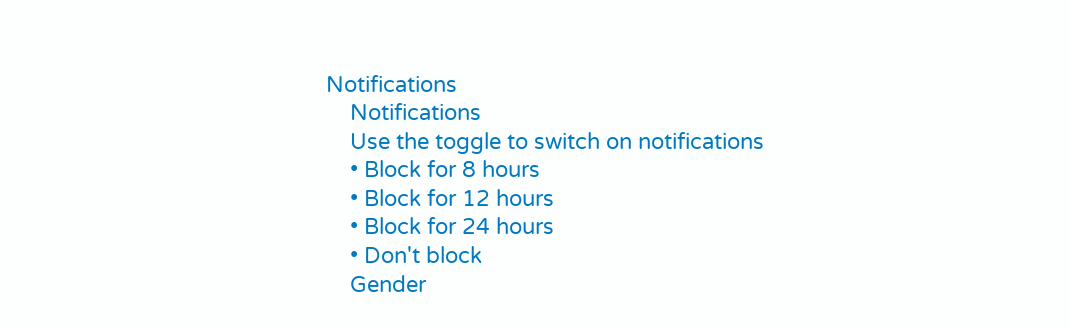Notifications
    Notifications
    Use the toggle to switch on notifications
    • Block for 8 hours
    • Block for 12 hours
    • Block for 24 hours
    • Don't block
    Gender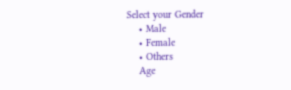Select your Gender
    • Male
    • Female
    • Others
    Age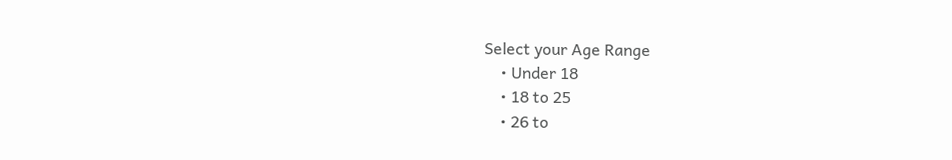Select your Age Range
    • Under 18
    • 18 to 25
    • 26 to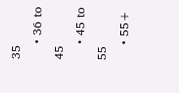35
    • 36 to 45
    • 45 to 55
    • 55+